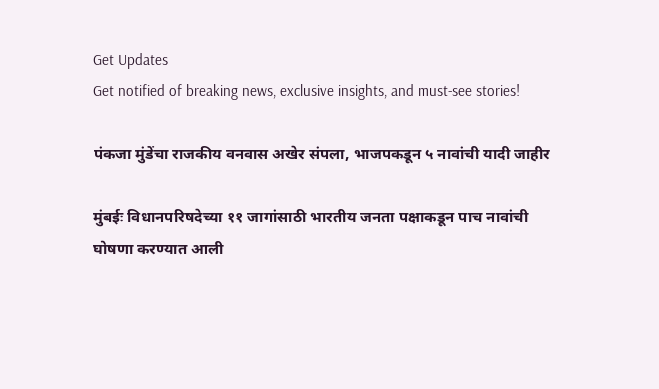Get Updates
Get notified of breaking news, exclusive insights, and must-see stories!

पंकजा मुंडेंचा राजकीय वनवास अखेर संपला, भाजपकडून ५ नावांची यादी जाहीर

मुंबईः विधानपरिषदेच्या ११ जागांसाठी भारतीय जनता पक्षाकडून पाच नावांची घोषणा करण्यात आली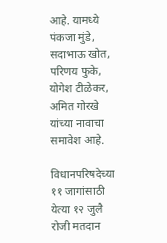आहे. यामध्ये पंकजा मुंडे, सदाभाऊ खोत, परिणय फुके, योगेश टीळेकर, अमित गोरखे यांच्या नावाचा समावेश आहे.

विधानपरिषदेच्या ११ जागांसाठी येत्या १२ जुलै रोजी मतदान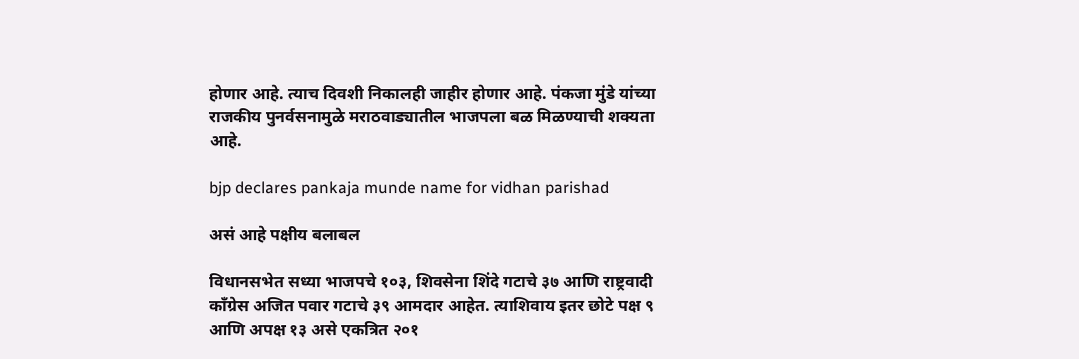होणार आहे. त्याच दिवशी निकालही जाहीर होणार आहे. पंकजा मुंडे यांच्या राजकीय पुनर्वसनामुळे मराठवाड्यातील भाजपला बळ मिळण्याची शक्यता आहे.

bjp declares pankaja munde name for vidhan parishad

असं आहे पक्षीय बलाबल

विधानसभेत सध्या भाजपचे १०३, शिवसेना शिंदे गटाचे ३७ आणि राष्ट्रवादी काँग्रेस अजित पवार गटाचे ३९ आमदार आहेत. त्याशिवाय इतर छोटे पक्ष ९ आणि अपक्ष १३ असे एकत्रित २०१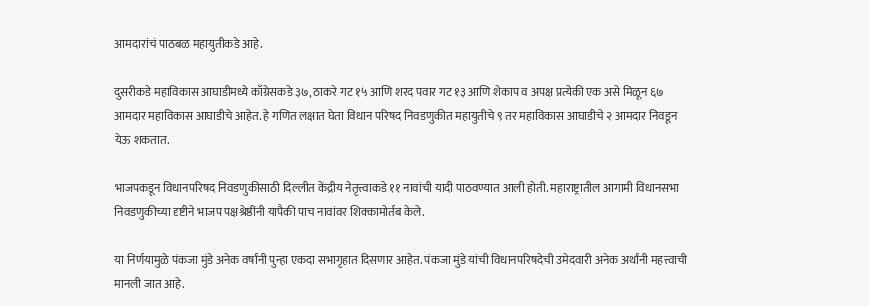आमदारांचं पाठबळ महायुतीकडे आहे.

दुसरीकडे महाविकास आघाडीमध्ये काँग्रेसकडे ३७, ठाकरे गट १५ आणि शरद पवार गट १३ आणि शेकाप व अपक्ष प्रत्येकी एक असे मिळून ६७ आमदार महाविकास आघाडीचे आहेत. हे गणित लक्षात घेता विधान परिषद निवडणुकीत महायुतीचे ९ तर महाविकास आघाडीचे २ आमदार निवडून येऊ शकतात.

भाजपकडून विधानपरिषद निवडणुकीसाठी दिल्लीत केंद्रीय नेतृत्त्वाकडे ११ नावांची यादी पाठवण्यात आली होती. महाराष्ट्रातील आगामी विधानसभा निवडणुकीच्या दृष्टीने भाजप पक्षश्रेष्ठींनी यापैकी पाच नावांवर शिक्कामोर्तब केले.

या निर्णयामुळे पंकजा मुंडे अनेक वर्षांनी पुन्हा एकदा सभागृहात दिसणार आहेत. पंकजा मुंडे यांची विधानपरिषदेची उमेदवारी अनेक अर्थांनी महत्त्वाची मानली जात आहे.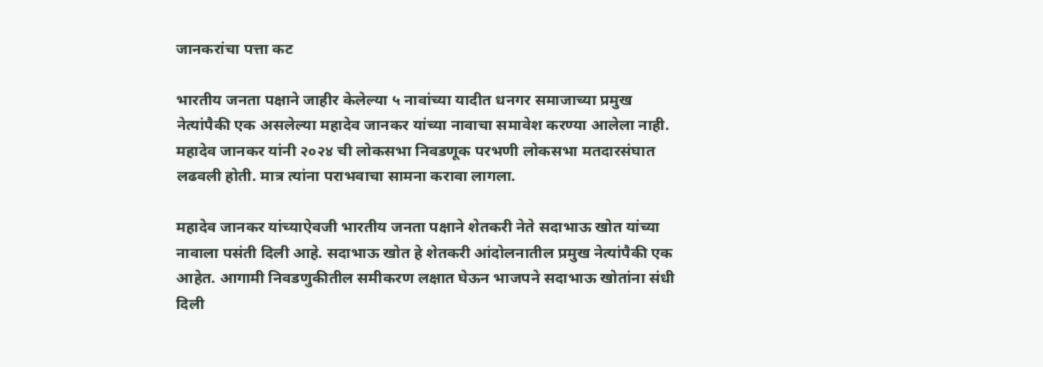जानकरांचा पत्ता कट

भारतीय जनता पक्षाने जाहीर केलेल्या ५ नावांच्या यादीत धनगर समाजाच्या प्रमुख नेत्यांपैकी एक असलेल्या महादेव जानकर यांच्या नावाचा समावेश करण्या आलेला नाही. महादेव जानकर यांनी २०२४ ची लोकसभा निवडणूक परभणी लोकसभा मतदारसंघात लढवली होती. मात्र त्यांना पराभवाचा सामना करावा लागला.

महादेव जानकर यांच्याऐवजी भारतीय जनता पक्षाने शेतकरी नेते सदाभाऊ खोत यांच्या नावाला पसंती दिली आहे. सदाभाऊ खोत हे शेतकरी आंदोलनातील प्रमुख नेत्यांपैकी एक आहेत. आगामी निवडणुकीतील समीकरण लक्षात घेऊन भाजपने सदाभाऊ खोतांना संधी दिली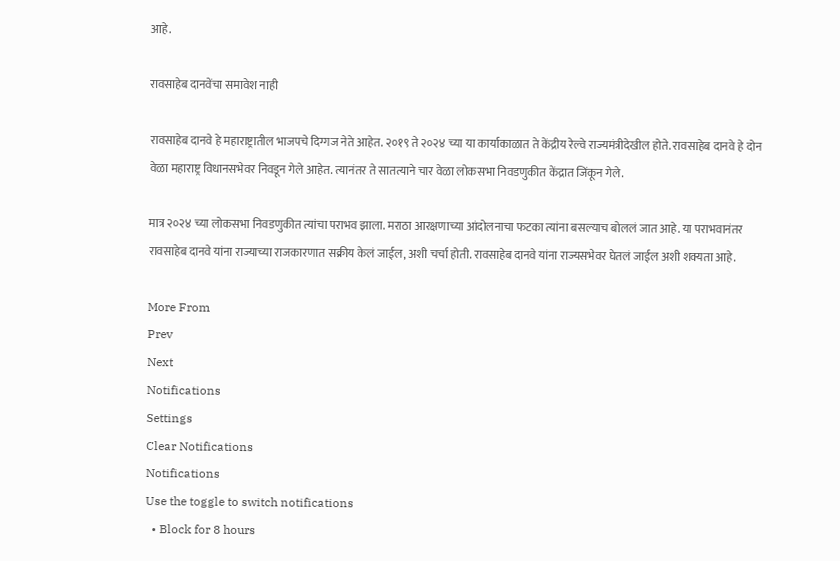आहे.

रावसाहेब दानवेंचा समावेश नाही

रावसाहेब दानवे हे महाराष्ट्रातील भाजपचे दिग्गज नेते आहेत. २०१९ ते २०२४ च्या या कार्याकाळात ते केंद्रीय रेल्वे राज्यमंत्रीदेखील होते. रावसाहेब दानवे हे दोन वेळा महाराष्ट्र विधानसभेवर निवडून गेले आहेत. त्यानंतर ते सातत्याने चार वेळा लोकसभा निवडणुकीत केंद्रात जिंकून गेले.

मात्र २०२४ च्या लोकसभा निवडणुकीत त्यांचा पराभव झाला. मराठा आरक्षणाच्या आंदोलनाचा फटका त्यांना बसल्याच बोललं जात आहे. या पराभवानंतर रावसाहेब दानवे यांना राज्याच्या राजकारणात सक्रीय केलं जाईल, अशी चर्चा होती. रावसाहेब दानवे यांना राज्यसभेवर घेतलं जाईल अशी शक्यता आहे.

More From
Prev
Next
Notifications
Settings
Clear Notifications
Notifications
Use the toggle to switch notifications
  • Block for 8 hours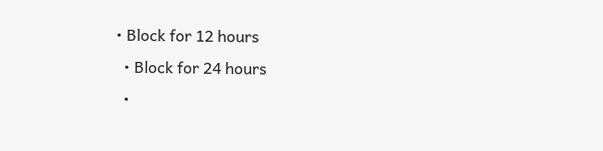• Block for 12 hours
  • Block for 24 hours
  •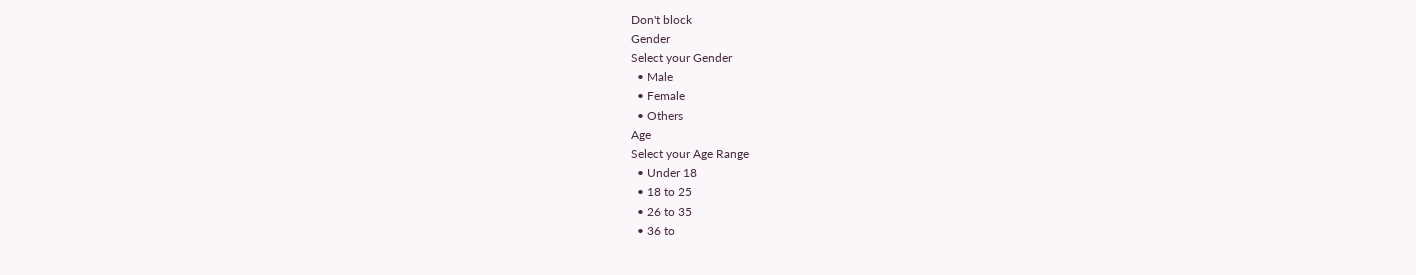Don't block
Gender
Select your Gender
  • Male
  • Female
  • Others
Age
Select your Age Range
  • Under 18
  • 18 to 25
  • 26 to 35
  • 36 to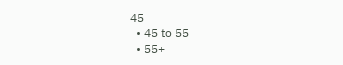45
  • 45 to 55
  • 55+